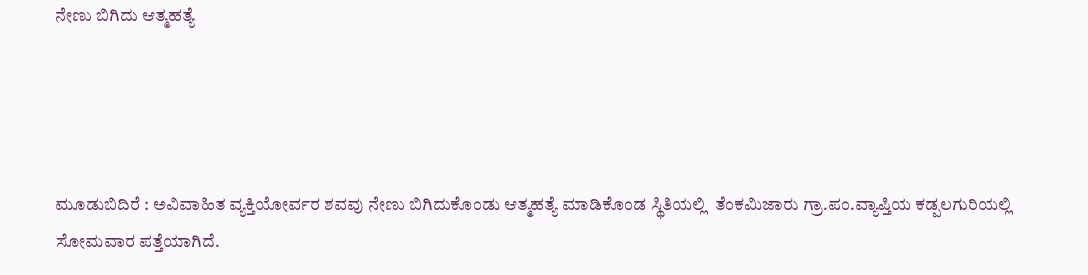ನೇಣು ಬಿಗಿದು ಆತ್ಮಹತ್ಯೆ




ಮೂಡುಬಿದಿರೆ : ಅವಿವಾಹಿತ ವ್ಯಕ್ತಿಯೋರ್ವರ ಶವವು ನೇಣು ಬಿಗಿದುಕೊಂಡು ಆತ್ಮಹತ್ಯೆ ಮಾಡಿಕೊಂಡ ಸ್ಥಿತಿಯಲ್ಲಿ  ತೆಂಕಮಿಜಾರು ಗ್ರಾ.ಪಂ.ವ್ಯಾಪ್ತಿಯ ಕಡ್ಪಲಗುರಿಯಲ್ಲಿ ಸೋಮವಾರ ಪತ್ತೆಯಾಗಿದೆ.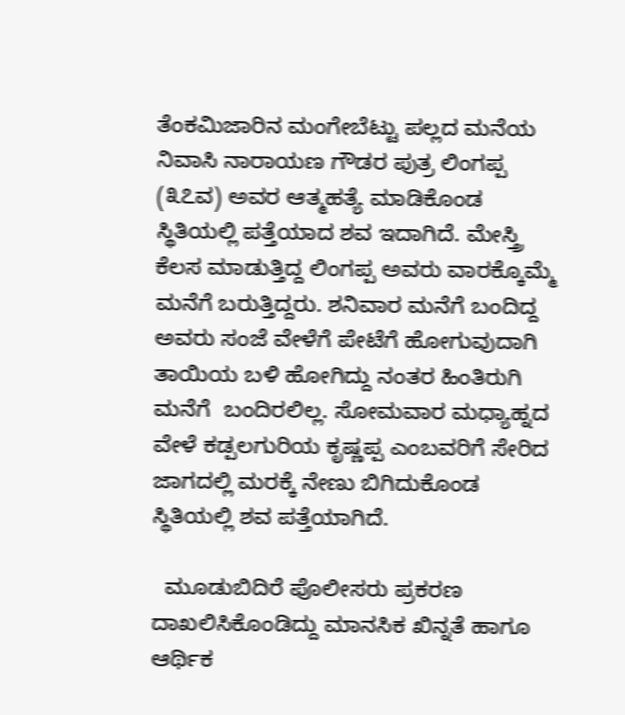ತೆಂಕಮಿಜಾರಿನ ಮಂಗೇಬೆಟ್ಟು ಪಲ್ಲದ ಮನೆಯ ನಿವಾಸಿ ನಾರಾಯಣ ಗೌಡರ ಪುತ್ರ ಲಿಂಗಪ್ಪ (೩೭ವ) ಅವರ ಆತ್ಮಹತ್ಯೆ ಮಾಡಿಕೊಂಡ ಸ್ಥಿತಿಯಲ್ಲಿ ಪತ್ತೆಯಾದ ಶವ ಇದಾಗಿದೆ. ಮೇಸ್ತ್ರಿ ಕೆಲಸ ಮಾಡುತ್ತಿದ್ದ ಲಿಂಗಪ್ಪ ಅವರು ವಾರಕ್ಕೊಮ್ಮೆ ಮನೆಗೆ ಬರುತ್ತಿದ್ದರು. ಶನಿವಾರ ಮನೆಗೆ ಬಂದಿದ್ದ ಅವರು ಸಂಜೆ ವೇಳೆಗೆ ಪೇಟೆಗೆ ಹೋಗುವುದಾಗಿ ತಾಯಿಯ ಬಳಿ ಹೋಗಿದ್ದು ನಂತರ ಹಿಂತಿರುಗಿ ಮನೆಗೆ  ಬಂದಿರಲಿಲ್ಲ. ಸೋಮವಾರ ಮಧ್ಯಾಹ್ನದ ವೇಳೆ ಕಡ್ಪಲಗುರಿಯ ಕೃಷ್ಣಪ್ಪ ಎಂಬವರಿಗೆ ಸೇರಿದ ಜಾಗದಲ್ಲಿ ಮರಕ್ಕೆ ನೇಣು ಬಿಗಿದುಕೊಂಡ ಸ್ಥಿತಿಯಲ್ಲಿ ಶವ ಪತ್ತೆಯಾಗಿದೆ.

  ಮೂಡುಬಿದಿರೆ ಪೊಲೀಸರು ಪ್ರಕರಣ ದಾಖಲಿಸಿಕೊಂಡಿದ್ದು ಮಾನಸಿಕ ಖಿನ್ನತೆ ಹಾಗೂ ಆರ್ಥಿಕ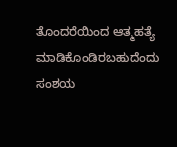ತೊಂದರೆಯಿಂದ ಆತ್ಮಹತ್ಯೆ ಮಾಡಿಕೊಂಡಿರಬಹುದೆಂದು ಸಂಶಯ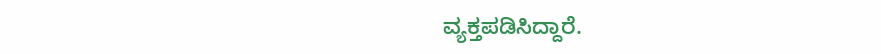ವ್ಯಕ್ತಪಡಿಸಿದ್ದಾರೆ.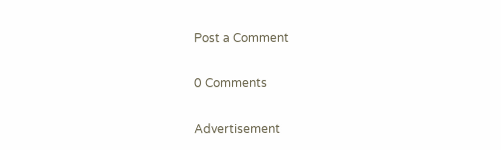Post a Comment

0 Comments

Advertisement